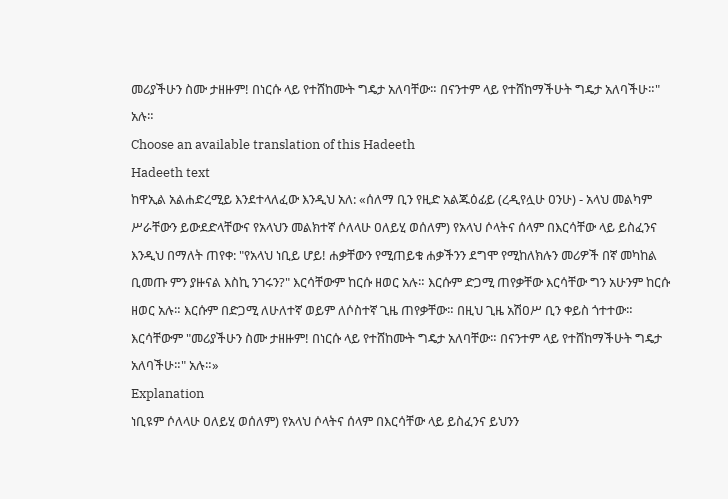መሪያችሁን ስሙ ታዘዙም! በነርሱ ላይ የተሸከሙት ግዴታ አለባቸው። በናንተም ላይ የተሸከማችሁት ግዴታ አለባችሁ።" አሉ።
Choose an available translation of this Hadeeth
Hadeeth text
ከዋኢል አልሐድረሚይ እንደተላለፈው እንዲህ አለ: «ሰለማ ቢን የዚድ አልጁዕፊይ (ረዲየሏሁ ዐንሁ) - አላህ መልካም ሥራቸውን ይውደድላቸውና የአላህን መልክተኛ ሶለላሁ ዐለይሂ ወሰለም) የአላህ ሶላትና ሰላም በእርሳቸው ላይ ይስፈንና እንዲህ በማለት ጠየቀ: "የአላህ ነቢይ ሆይ! ሐቃቸውን የሚጠይቁ ሐቃችንን ደግሞ የሚከለክሉን መሪዎች በኛ መካከል ቢመጡ ምን ያዙናል እስኪ ንገሩን?" እርሳቸውም ከርሱ ዘወር አሉ። እርሱም ድጋሚ ጠየቃቸው እርሳቸው ግን አሁንም ከርሱ ዘወር አሉ። እርሱም በድጋሚ ለሁለተኛ ወይም ለሶስተኛ ጊዜ ጠየቃቸው። በዚህ ጊዜ አሽዐሥ ቢን ቀይስ ጎተተው። እርሳቸውም "መሪያችሁን ስሙ ታዘዙም! በነርሱ ላይ የተሸከሙት ግዴታ አለባቸው። በናንተም ላይ የተሸከማችሁት ግዴታ አለባችሁ።" አሉ።»
Explanation
ነቢዩም ሶለላሁ ዐለይሂ ወሰለም) የአላህ ሶላትና ሰላም በእርሳቸው ላይ ይስፈንና ይህንን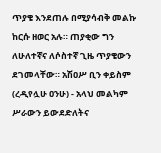ጥያቄ እንደጠሉ በሚያሳብቅ መልኩ ከርሱ ዘወር አሉ። ጠያቂው ግን ለሁለተኛና ለሶስተኛ ጊዜ ጥያቄውን ደገመላቸው። አሽዐሥ ቢን ቀይስም (ረዲየሏሁ ዐንሁ) - አላህ መልካም ሥራውን ይውደድለትና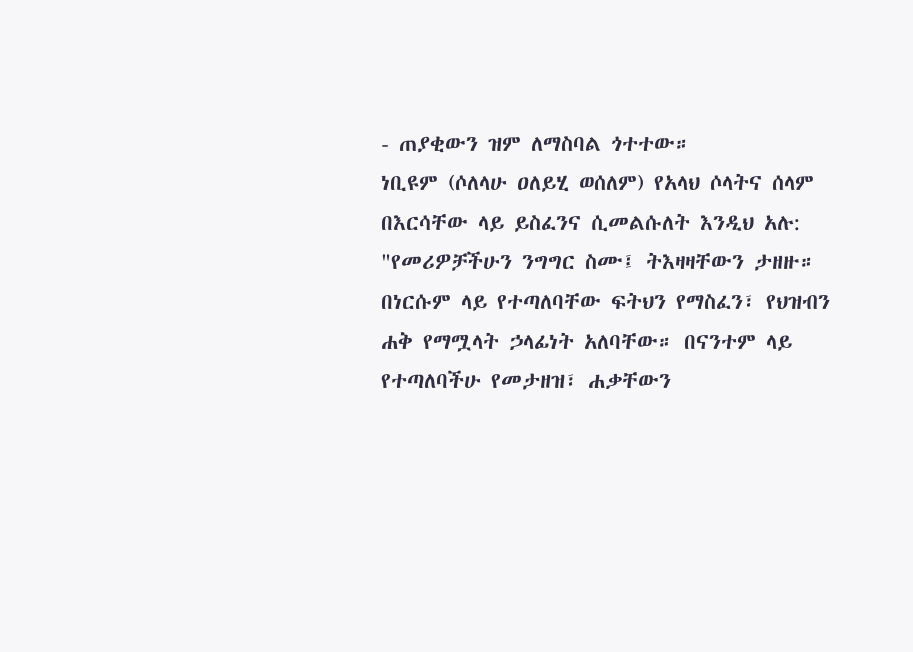- ጠያቂውን ዝም ለማስባል ጎተተው።
ነቢዩም (ሶለላሁ ዐለይሂ ወሰለም) የአላህ ሶላትና ሰላም በእርሳቸው ላይ ይስፈንና ሲመልሱለት እንዲህ አሉ: "የመሪዎቻችሁን ንግግር ስሙ፤ ትእዛዛቸውን ታዘዙ። በነርሱም ላይ የተጣለባቸው ፍትህን የማስፈን፣ የህዝብን ሐቅ የማሟላት ኃላፊነት አለባቸው። በናንተም ላይ የተጣለባችሁ የመታዘዝ፣ ሐቃቸውን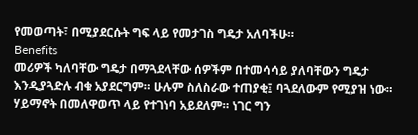የመወጣት፣ በሚያደርሱት ግፍ ላይ የመታገስ ግዴታ አለባችሁ።
Benefits
መሪዎች ካለባቸው ግዴታ በማጓደላቸው ሰዎችም በተመሳሳይ ያለባቸውን ግዴታ እንዲያጓድሉ ብቁ አያደርግም። ሁሉም ስለስራው ተጠያቂ፤ ባጓደለውም የሚያዝ ነው።
ሃይማኖት በመለዋወጥ ላይ የተገነባ አይደለም። ነገር ግን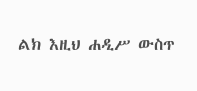ልክ እዚህ ሐዲሥ ውስጥ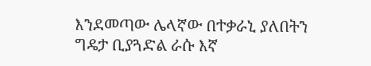እንደመጣው ሌላኛው በተቃራኒ ያለበትን ግዴታ ቢያጓድል ራሱ እኛ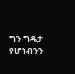ግን ግዴታ የሆነብንን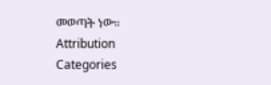መወጣት ነው።
Attribution
Categories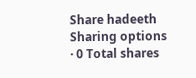Share hadeeth
Sharing options · 0 Total shares